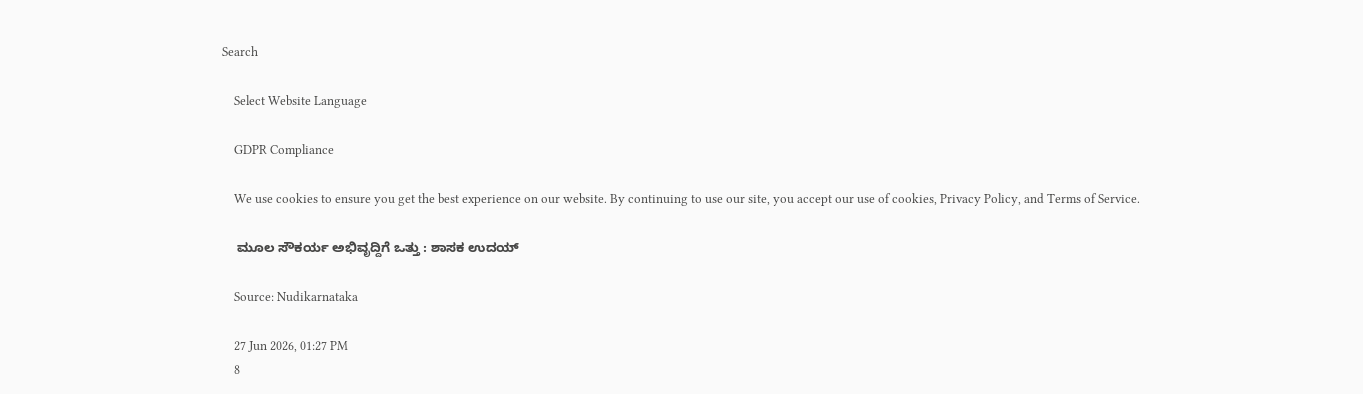Search

    Select Website Language

    GDPR Compliance

    We use cookies to ensure you get the best experience on our website. By continuing to use our site, you accept our use of cookies, Privacy Policy, and Terms of Service.

    ಮೂಲ ಸೌಕರ್ಯ ಅಭಿವೃದ್ದಿಗೆ ಒತ್ತು : ಶಾಸಕ ಉದಯ್

    Source: Nudikarnataka

    27 Jun 2026, 01:27 PM
    8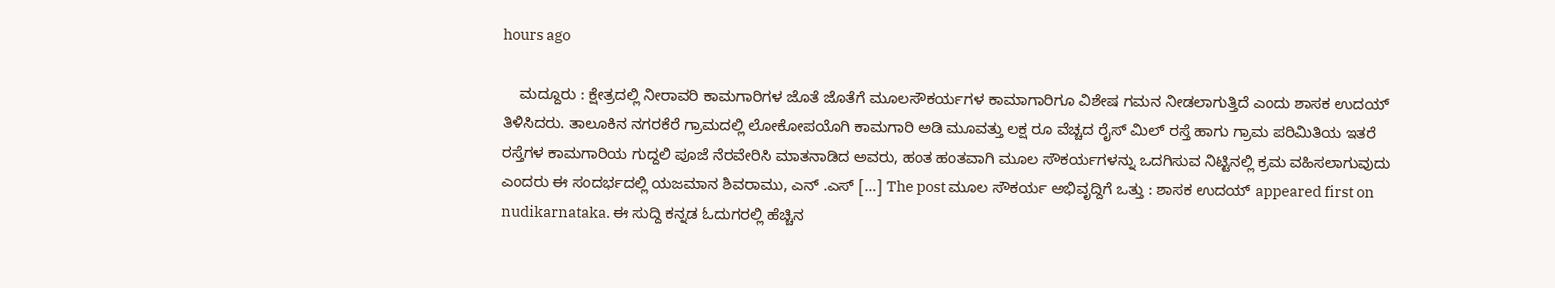hours ago

    ಮದ್ದೂರು : ಕ್ಷೇತ್ರದಲ್ಲಿ ನೀರಾವರಿ ಕಾಮಗಾರಿಗಳ ಜೊತೆ ಜೊತೆಗೆ ಮೂಲಸೌಕರ್ಯಗಳ ಕಾಮಾಗಾರಿಗೂ ವಿಶೇಷ ಗಮನ ನೀಡಲಾಗುತ್ತಿದೆ ಎಂದು ಶಾಸಕ ಉದಯ್ ತಿಳಿಸಿದರು. ತಾಲೂಕಿನ ನಗರಕೆರೆ ಗ್ರಾಮದಲ್ಲಿ ಲೋಕೋಪಯೊಗಿ ಕಾಮಗಾರಿ ಅಡಿ ಮೂವತ್ತು ಲಕ್ಷ ರೂ ವೆಚ್ಚದ ರೈಸ್ ಮಿಲ್ ರಸ್ತೆ ಹಾಗು ಗ್ರಾಮ ಪರಿಮಿತಿಯ ಇತರೆ ರಸ್ತೆಗಳ ಕಾಮಗಾರಿಯ ಗುದ್ದಲಿ ಪೂಜೆ ನೆರವೇರಿಸಿ ಮಾತನಾಡಿದ ಅವರು, ಹಂತ ಹಂತವಾಗಿ ಮೂಲ ಸೌಕರ್ಯಗಳನ್ನು ಒದಗಿಸುವ ನಿಟ್ಟಿನಲ್ಲಿ ಕ್ರಮ ವಹಿಸಲಾಗುವುದು ಎಂದರು ಈ ಸಂದರ್ಭದಲ್ಲಿ ಯಜಮಾನ ಶಿವರಾಮು, ಎನ್ .ಎಸ್ […] The post ಮೂಲ ಸೌಕರ್ಯ ಅಭಿವೃದ್ದಿಗೆ ಒತ್ತು : ಶಾಸಕ ಉದಯ್ appeared first on nudikarnataka. ಈ ಸುದ್ದಿ ಕನ್ನಡ ಓದುಗರಲ್ಲಿ ಹೆಚ್ಚಿನ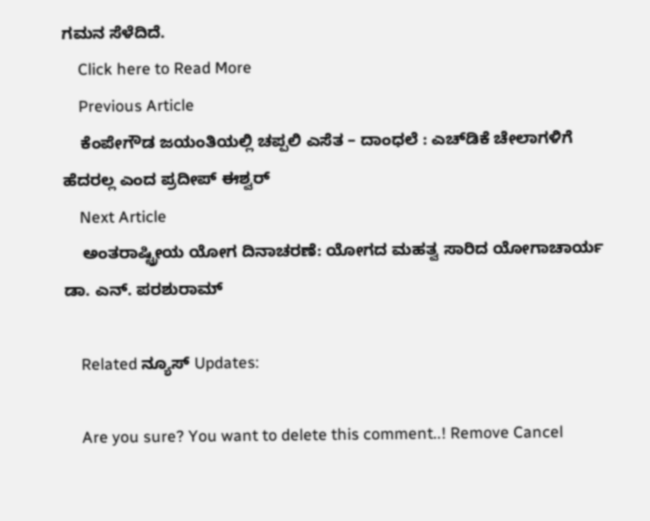ಗಮನ ಸೆಳೆದಿದೆ.
    Click here to Read More
    Previous Article
    ಕೆಂಪೇಗೌಡ ಜಯಂತಿಯಲ್ಲಿ ಚಪ್ಪಲಿ ಎಸೆತ – ದಾಂಧಲೆ : ಎಚ್‌ಡಿಕೆ ಚೇಲಾಗಳಿಗೆ ಹೆದರಲ್ಲ ಎಂದ ಪ್ರದೀಪ್ ಈಶ್ವರ್
    Next Article
    ಅಂತರಾಷ್ಟ್ರೀಯ ಯೋಗ ದಿನಾಚರಣೆ: ಯೋಗದ ಮಹತ್ವ ಸಾರಿದ ಯೋಗಾಚಾರ್ಯ ಡಾ. ಎನ್. ಪರಶುರಾಮ್

    Related ನ್ಯೂಸ್ Updates:

    Are you sure? You want to delete this comment..! Remove Cancel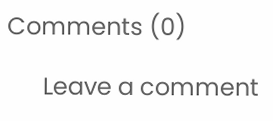Comments (0)

      Leave a comment